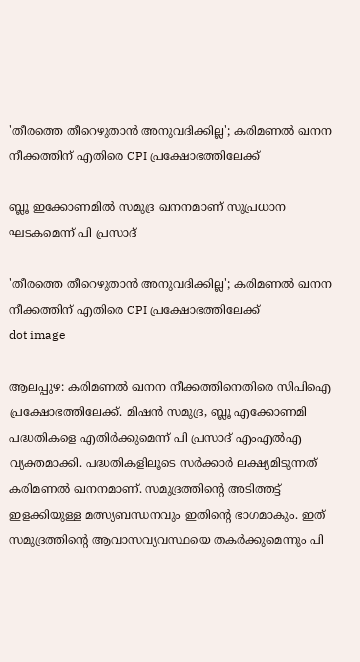'തീരത്തെ തീറെഴുതാൻ അനുവദിക്കില്ല'; കരിമണൽ ഖനന നീക്കത്തിന് എതിരെ CPI പ്രക്ഷോഭത്തിലേക്ക്

ബ്ലൂ ഇക്കോണമില്‍ സമുദ്ര ഖനനമാണ് സുപ്രധാന ഘടകമെന്ന് പി പ്രസാദ്

'തീരത്തെ തീറെഴുതാൻ അനുവദിക്കില്ല'; കരിമണൽ ഖനന നീക്കത്തിന് എതിരെ CPI പ്രക്ഷോഭത്തിലേക്ക്
dot image

ആലപ്പുഴ: കരിമണല്‍ ഖനന നീക്കത്തിനെതിരെ സിപിഐ പ്രക്ഷോഭത്തിലേക്ക്. മിഷന്‍ സമുദ്ര, ബ്ലൂ എക്കോണമി പദ്ധതികളെ എതിര്‍ക്കുമെന്ന് പി പ്രസാദ് എംഎല്‍എ വ്യക്തമാക്കി. പദ്ധതികളിലൂടെ സര്‍ക്കാര്‍ ലക്ഷ്യമിടുന്നത് കരിമണല്‍ ഖനനമാണ്. സമുദ്രത്തിന്റെ അടിത്തട്ട് ഇളക്കിയുള്ള മത്സ്യബന്ധനവും ഇതിന്റെ ഭാഗമാകും. ഇത് സമുദ്രത്തിന്റെ ആവാസവ്യവസ്ഥയെ തകര്‍ക്കുമെന്നും പി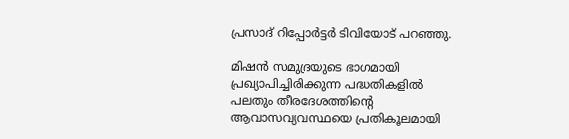പ്രസാദ് റിപ്പോര്‍ട്ടര്‍ ടിവിയോട് പറഞ്ഞു.

മിഷന്‍ സമുദ്രയുടെ ഭാഗമായി പ്രഖ്യാപിച്ചിരിക്കുന്ന പദ്ധതികളില്‍ പലതും തീരദേശത്തിന്റെ ആവാസവ്യവസ്ഥയെ പ്രതികൂലമായി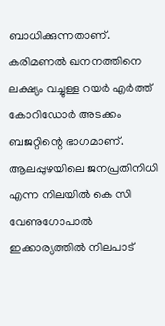ബാധിക്കുന്നതാണ്. കരിമണല്‍ ഖനനത്തിനെ ലക്ഷ്യം വച്ചുള്ള റയര്‍ എര്‍ത്ത് കോറിഡോര്‍ അടക്കം ബജറ്റിന്റെ ഭാഗമാണ്. ആലപ്പുഴയിലെ ജനപ്രതിനിധി എന്ന നിലയില്‍ കെ സി വേണുഗോപാല്‍ ഇക്കാര്യത്തില്‍ നിലപാട്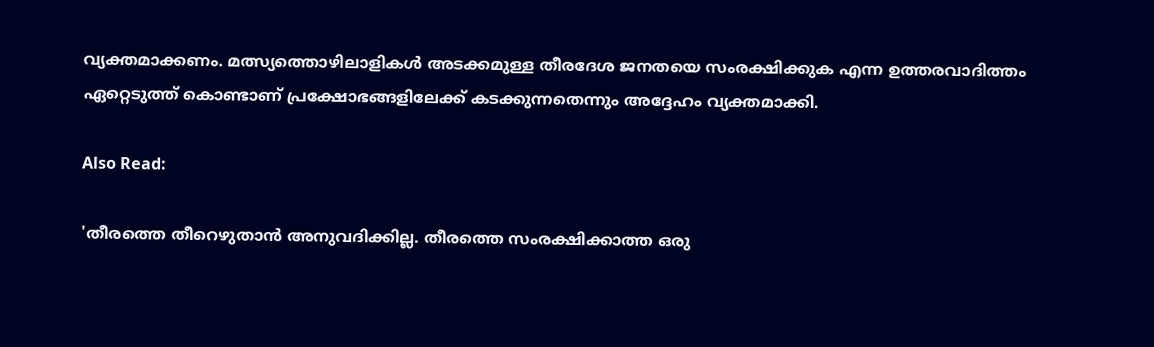വ്യക്തമാക്കണം. മത്സ്യത്തൊഴിലാളികള്‍ അടക്കമുള്ള തീരദേശ ജനതയെ സംരക്ഷിക്കുക എന്ന ഉത്തരവാദിത്തം ഏറ്റെടുത്ത് കൊണ്ടാണ് പ്രക്ഷോഭങ്ങളിലേക്ക് കടക്കുന്നതെന്നും അദ്ദേഹം വ്യക്തമാക്കി.

Also Read:

'തീരത്തെ തീറെഴുതാന്‍ അനുവദിക്കില്ല. തീരത്തെ സംരക്ഷിക്കാത്ത ഒരു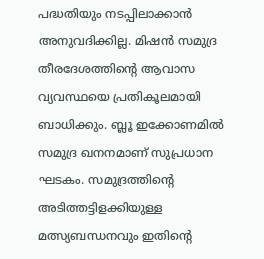പദ്ധതിയും നടപ്പിലാക്കാന്‍ അനുവദിക്കില്ല. മിഷന്‍ സമുദ്ര തീരദേശത്തിന്റെ ആവാസ വ്യവസ്ഥയെ പ്രതികൂലമായി ബാധിക്കും. ബ്ലൂ ഇക്കോണമില്‍ സമുദ്ര ഖനനമാണ് സുപ്രധാന ഘടകം. സമുദ്രത്തിന്റെ അടിത്തട്ടിളക്കിയുള്ള മത്സ്യബന്ധനവും ഇതിന്റെ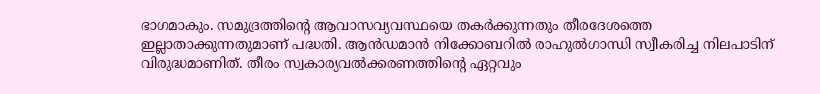ഭാഗമാകും. സമുദ്രത്തിന്റെ ആവാസവ്യവസ്ഥയെ തകര്‍ക്കുന്നതും തീരദേശത്തെ ഇല്ലാതാക്കുന്നതുമാണ് പദ്ധതി. ആന്‍ഡമാന്‍ നിക്കോബറില്‍ രാഹുല്‍ഗാന്ധി സ്വീകരിച്ച നിലപാടിന് വിരുദ്ധമാണിത്. തീരം സ്വകാര്യവല്‍ക്കരണത്തിന്റെ ഏറ്റവും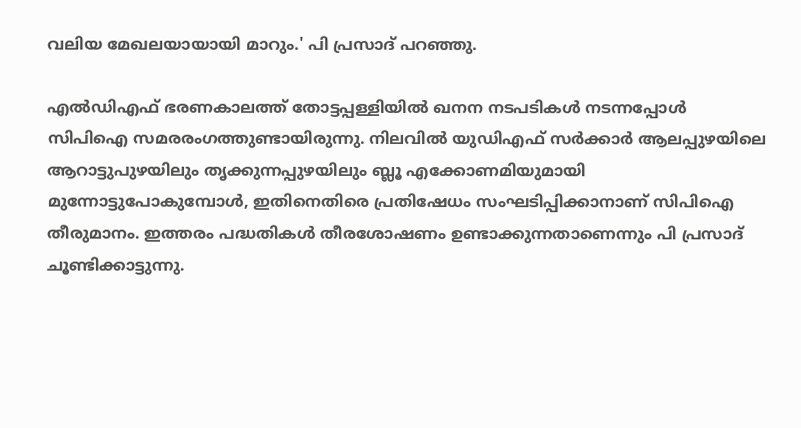വലിയ മേഖലയായായി മാറും.' പി പ്രസാദ് പറഞ്ഞു.

എല്‍ഡിഎഫ് ഭരണകാലത്ത് തോട്ടപ്പള്ളിയില്‍ ഖനന നടപടികള്‍ നടന്നപ്പോള്‍ സിപിഐ സമരരംഗത്തുണ്ടായിരുന്നു. നിലവില്‍ യുഡിഎഫ് സര്‍ക്കാര്‍ ആലപ്പുഴയിലെ ആറാട്ടുപുഴയിലും തൃക്കുന്നപ്പുഴയിലും ബ്ലൂ എക്കോണമിയുമായി മുന്നോട്ടുപോകുമ്പോള്‍, ഇതിനെതിരെ പ്രതിഷേധം സംഘടിപ്പിക്കാനാണ് സിപിഐ തീരുമാനം. ഇത്തരം പദ്ധതികള്‍ തീരശോഷണം ഉണ്ടാക്കുന്നതാണെന്നും പി പ്രസാദ് ചൂണ്ടിക്കാട്ടുന്നു.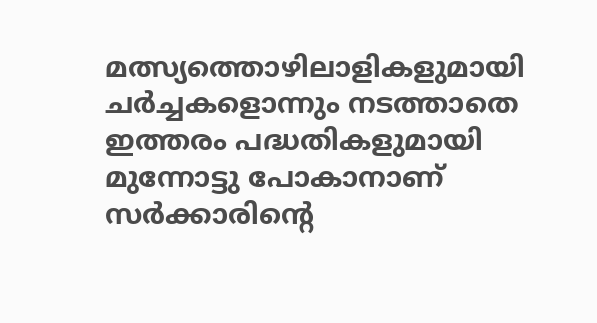മത്സ്യത്തൊഴിലാളികളുമായി ചര്‍ച്ചകളൊന്നും നടത്താതെ ഇത്തരം പദ്ധതികളുമായി മുന്നോട്ടു പോകാനാണ് സര്‍ക്കാരിന്റെ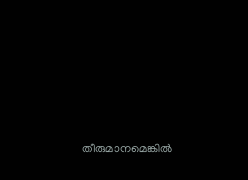തീരുമാനമെങ്കില്‍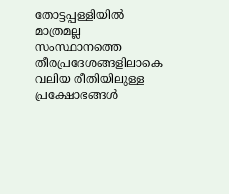തോട്ടപ്പള്ളിയില്‍ മാത്രമല്ല സംസ്ഥാനത്തെ തീരപ്രദേശങ്ങളിലാകെ വലിയ രീതിയിലുള്ള പ്രക്ഷോഭങ്ങള്‍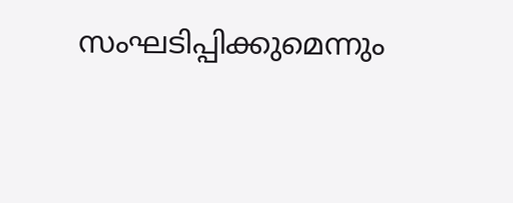സംഘടിപ്പിക്കുമെന്നും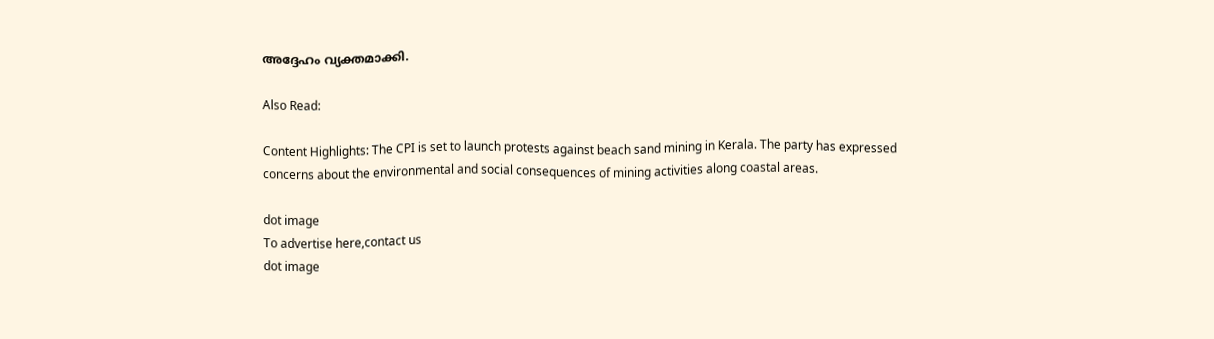അദ്ദേഹം വ്യക്തമാക്കി.

Also Read:

Content Highlights: The CPI is set to launch protests against beach sand mining in Kerala. The party has expressed concerns about the environmental and social consequences of mining activities along coastal areas.

dot image
To advertise here,contact us
dot image